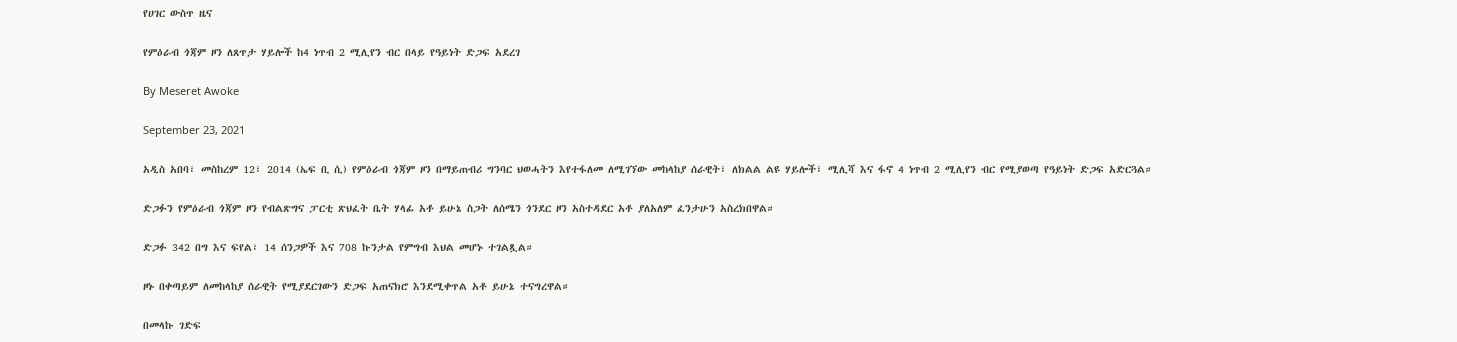የሀገር ውስጥ ዜና

የምዕራብ ጎጃም ዞን ለጸጥታ ሃይሎች ከ4 ነጥብ 2 ሚሊየን ብር በላይ የዓይነት ድጋፍ አደረገ

By Meseret Awoke

September 23, 2021

አዲስ አበባ፣ መስከረም 12፣ 2014 (ኤፍ ቢ ሲ) የምዕራብ ጎጃም ዞን በማይጠብሪ ግንባር ህወሓትን እየተፋለመ ለሚገኘው መከላከያ ሰራዊት፣ ለክልል ልዩ ሃይሎች፣ ሚሊሻ እና ፋኖ 4 ነጥብ 2 ሚሊየን ብር የሚያወጣ የዓይነት ድጋፍ አድርጓል።

ድጋፉን የምዕራብ ጎጃም ዞን የብልጽግና ፓርቲ ጽህፈት ቤት ሃላፊ አቶ ይሁኔ ስጋት ለሰሜን ጎንደር ዞን አስተዳደር አቶ ያለአለም ፈንታሁን አስረክበዋል።

ድጋፉ 342 በግ እና ፍየል፣ 14 ሰንጋዎች እና 708 ኩንታል የምግብ እህል መሆኑ ተገልጿል።

ዞኑ በቀጣይም ለመከላከያ ሰራዊት የሚያደርገውን ድጋፍ አጠናክሮ እንደሚቀጥል አቶ ይሁኔ ተናግረዋል።

በመላኩ ገድፍ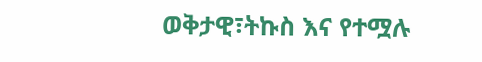ወቅታዊ፣ትኩስ እና የተሟሉ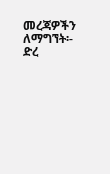መረጃዎችን ለማግኘት፡- ድረ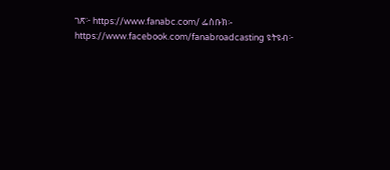ገጽ፦ https://www.fanabc.com/ ፌስቡክ፡- https://www.facebook.com/fanabroadcasting ዩትዩብ፦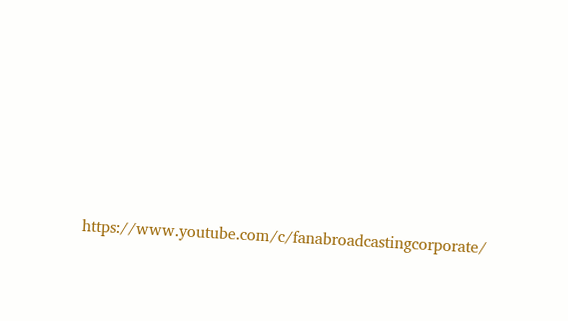https://www.youtube.com/c/fanabroadcastingcorporate/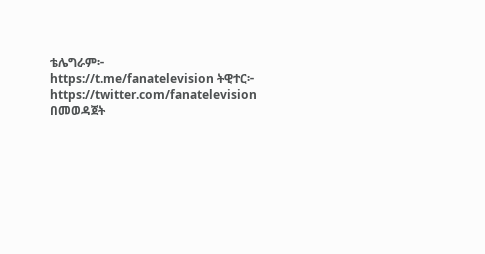ቴሌግራም፦ https://t.me/fanatelevision ትዊተር፦ https://twitter.com/fanatelevision በመወዳጀት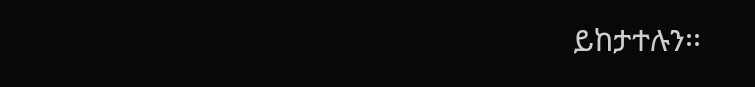ይከታተሉን፡፡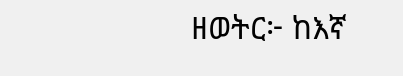ዘወትር፦ ከእኛ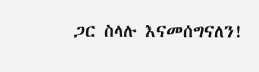ጋር ስላሉ እናመሰግናለን!